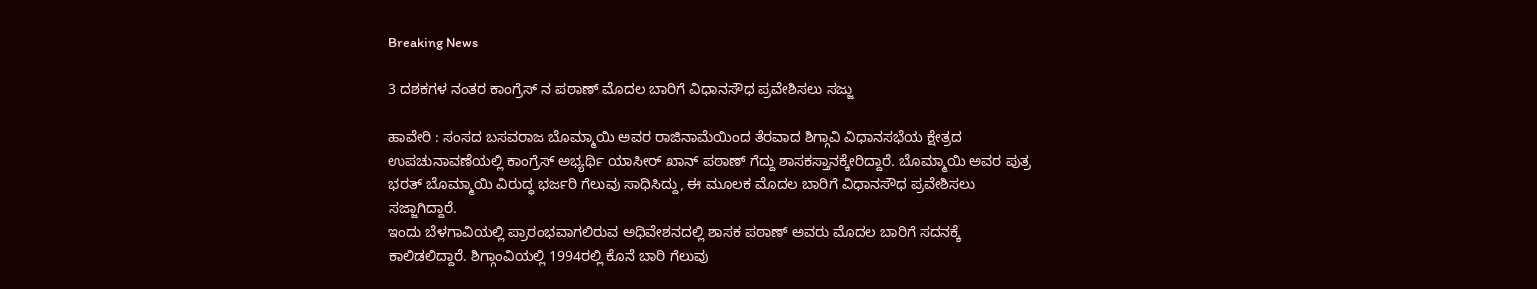Breaking News

3 ದಶಕಗಳ ನಂತರ ಕಾಂಗ್ರೆಸ್ ನ ಪಠಾಣ್ ಮೊದಲ ಬಾರಿಗೆ ವಿಧಾನಸೌಧ ಪ್ರವೇಶಿಸಲು ಸಜ್ಜು

ಹಾವೇರಿ : ಸಂಸದ ಬಸವರಾಜ ಬೊಮ್ಮಾಯಿ ಅವರ ರಾಜಿನಾಮೆಯಿಂದ ತೆರವಾದ ಶಿಗ್ಗಾವಿ ವಿಧಾನಸಭೆಯ ಕ್ಷೇತ್ರದ ಉಪಚುನಾವಣೆಯಲ್ಲಿ ಕಾಂಗ್ರೆಸ್ ಅಭ್ಯರ್ಥಿ ಯಾಸೀರ್ ಖಾನ್ ಪಠಾಣ್ ಗೆದ್ದು ಶಾಸಕಸ್ತಾನಕ್ಕೇರಿದ್ದಾರೆ. ಬೊಮ್ಮಾಯಿ ಅವರ ಪುತ್ರ ಭರತ್ ಬೊಮ್ಮಾಯಿ ವಿರುದ್ಧ ಭರ್ಜರಿ ಗೆಲುವು ಸಾಧಿಸಿದ್ದು, ಈ ಮೂಲಕ ಮೊದಲ ಬಾರಿಗೆ ವಿಧಾನಸೌಧ ಪ್ರವೇಶಿಸಲು ಸಜ್ಜಾಗಿದ್ದಾರೆ.
ಇಂದು ಬೆಳಗಾವಿಯಲ್ಲಿ ಪ್ರಾರಂಭವಾಗಲಿರುವ ಅಧಿವೇಶನದಲ್ಲಿ ಶಾಸಕ ಪಠಾಣ್ ಅವರು ಮೊದಲ ಬಾರಿಗೆ ಸದನಕ್ಕೆ ಕಾಲಿಡಲಿದ್ದಾರೆ. ಶಿಗ್ಗಾಂವಿಯಲ್ಲಿ 1994ರಲ್ಲಿ ಕೊನೆ ಬಾರಿ ಗೆಲುವು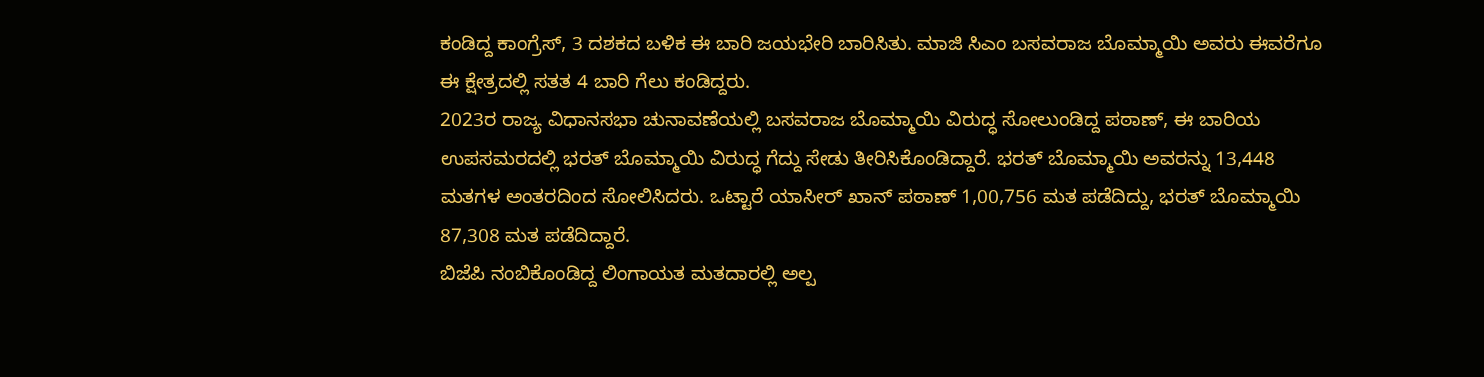ಕಂಡಿದ್ದ ಕಾಂಗ್ರೆಸ್, 3 ದಶಕದ ಬಳಿಕ ಈ ಬಾರಿ ಜಯಭೇರಿ ಬಾರಿಸಿತು. ಮಾಜಿ ಸಿಎಂ ಬಸವರಾಜ ಬೊಮ್ಮಾಯಿ ಅವರು ಈವರೆಗೂ ಈ ಕ್ಷೇತ್ರದಲ್ಲಿ ಸತತ 4 ಬಾರಿ ಗೆಲು ಕಂಡಿದ್ದರು.
2023ರ ರಾಜ್ಯ ವಿಧಾನಸಭಾ ಚುನಾವಣೆಯಲ್ಲಿ ಬಸವರಾಜ ಬೊಮ್ಮಾಯಿ ವಿರುದ್ಧ ಸೋಲುಂಡಿದ್ದ ಪಠಾಣ್, ಈ ಬಾರಿಯ ಉಪಸಮರದಲ್ಲಿ ಭರತ್ ಬೊಮ್ಮಾಯಿ ವಿರುದ್ಧ ಗೆದ್ದು ಸೇಡು ತೀರಿಸಿಕೊಂಡಿದ್ದಾರೆ. ಭರತ್ ಬೊಮ್ಮಾಯಿ ಅವರನ್ನು 13,448 ಮತಗಳ ಅಂತರದಿಂದ ಸೋಲಿಸಿದರು. ಒಟ್ಟಾರೆ ಯಾಸೀರ್ ಖಾನ್ ಪಠಾಣ್ 1,00,756 ಮತ ಪಡೆದಿದ್ದು, ಭರತ್ ಬೊಮ್ಮಾಯಿ 87,308 ಮತ ಪಡೆದಿದ್ದಾರೆ.
ಬಿಜೆಪಿ ನಂಬಿಕೊಂಡಿದ್ದ ಲಿಂಗಾಯತ ಮತದಾರಲ್ಲಿ ಅಲ್ಪ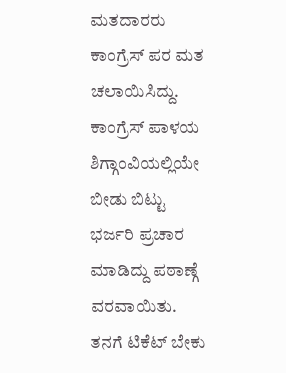ಮತದಾರರು‌ ಕಾಂಗ್ರೆಸ್ ಪರ ಮತ ಚಲಾಯಿಸಿದ್ದು. ಕಾಂಗ್ರೆಸ್ ಪಾಳಯ ಶಿಗ್ಗಾಂವಿಯಲ್ಲಿಯೇ ಬೀಡು ಬಿಟ್ಟು ಭರ್ಜರಿ ಪ್ರಚಾರ ಮಾಡಿದ್ದು ಪಠಾಣ್ಗೆ ವರವಾಯಿತು. ತನಗೆ ಟಿಕೆಟ್ ಬೇಕು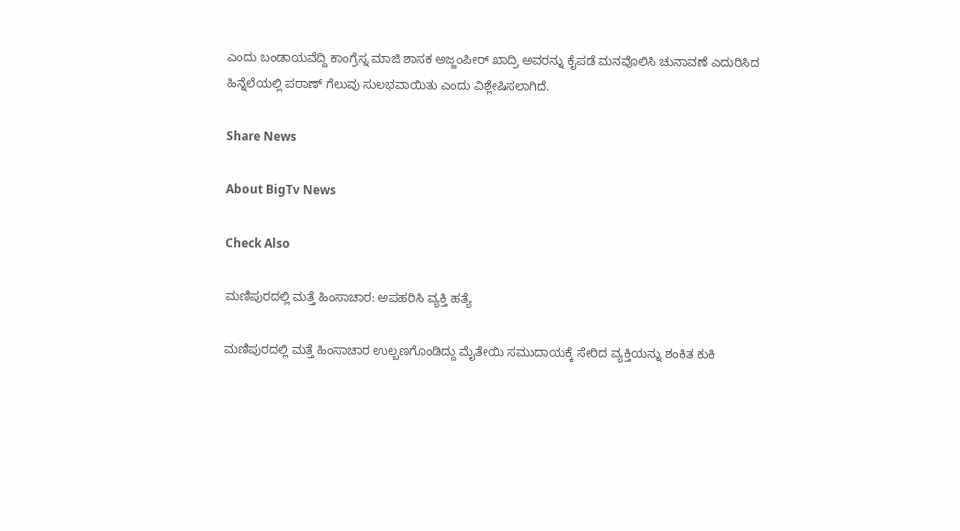ಎಂದು ಬಂಡಾಯವೆದ್ದಿ ಕಾಂಗ್ರೆಸ್ನ ಮಾಜಿ ಶಾಸಕ ಅಜ್ಜಂಪೀರ್ ಖಾದ್ರಿ ಅವರನ್ನು ಕೈಪಡೆ ಮನವೊಲಿಸಿ ಚುನಾವಣೆ ಎದುರಿಸಿದ ಹಿನ್ನೆಲೆಯಲ್ಲಿ ಪಠಾಣ್ ಗೆಲುವು ಸುಲಭವಾಯಿತು ಎಂದು ವಿಶ್ಲೇಷಿಸಲಾಗಿದೆ.

Share News

About BigTv News

Check Also

ಮಣಿಪುರದಲ್ಲಿ ಮತ್ತೆ ಹಿಂಸಾಚಾರ: ಅಪಹರಿಸಿ ವ್ಯಕ್ತಿ ಹತ್ಯೆ

ಮಣಿಪುರದಲ್ಲಿ ಮತ್ತೆ ಹಿಂಸಾಚಾರ ಉಲ್ಬಣಗೊಂಡಿದ್ದು ಮೈತೇಯಿ ಸಮುದಾಯಕ್ಕೆ ಸೇರಿದ ವ್ಯಕ್ತಿಯನ್ನು ಶಂಕಿತ ಕುಕಿ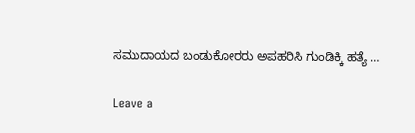ಸಮುದಾಯದ ಬಂಡುಕೋರರು ಅಪಹರಿಸಿ ಗುಂಡಿಕ್ಕಿ ಹತ್ಯೆ …

Leave a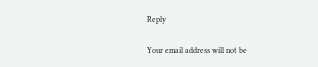Reply

Your email address will not be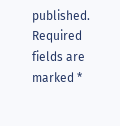published. Required fields are marked *